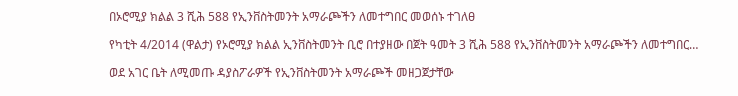በኦሮሚያ ክልል 3 ሺሕ 588 የኢንቨስትመንት አማራጮችን ለመተግበር መወሰኑ ተገለፀ

የካቲት 4/2014 (ዋልታ) የኦሮሚያ ክልል ኢንቨስትመንት ቢሮ በተያዘው በጀት ዓመት 3 ሺሕ 588 የኢንቨስትመንት አማራጮችን ለመተግበር…

ወደ አገር ቤት ለሚመጡ ዳያስፖራዎች የኢንቨስትመንት አማራጮች መዘጋጀታቸው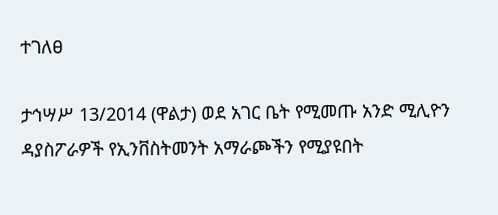ተገለፀ

ታኅሣሥ 13/2014 (ዋልታ) ወደ አገር ቤት የሚመጡ አንድ ሚሊዮን ዳያስፖራዎች የኢንቨስትመንት አማራጮችን የሚያዩበት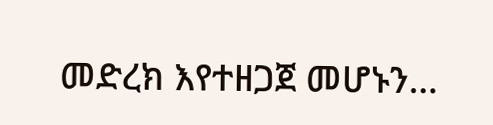መድረክ እየተዘጋጀ መሆኑን…